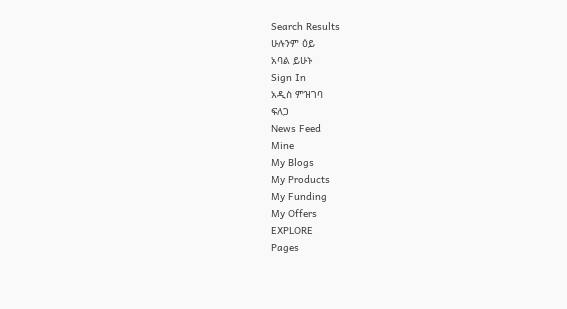Search Results
ሁሉንም ዕይ
አባል ይሁኑ
Sign In
አዲስ ምዝገባ
ፍለጋ
News Feed
Mine
My Blogs
My Products
My Funding
My Offers
EXPLORE
Pages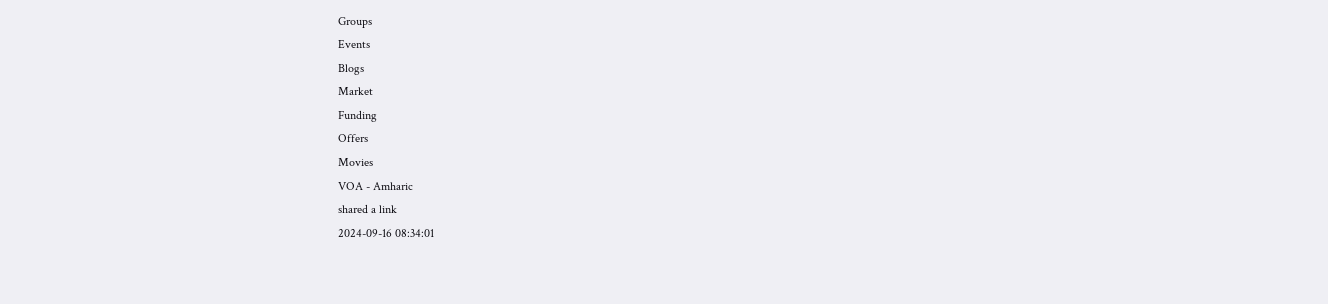Groups
Events
Blogs
Market
Funding
Offers
Movies
VOA - Amharic
shared a link
2024-09-16 08:34:01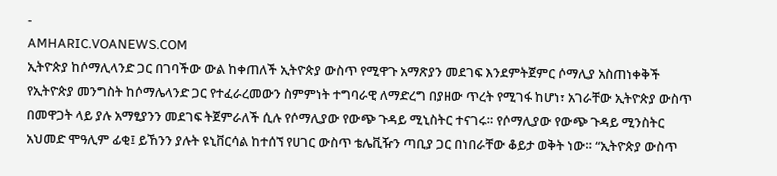-
AMHARIC.VOANEWS.COM
ኢትዮጵያ ከሶማሊላንድ ጋር በገባችው ውል ከቀጠለች ኢትዮጵያ ውስጥ የሚዋጉ አማጽያን መደገፍ እንደምትጀምር ሶማሊያ አስጠነቀቅች
የኢትዮጵያ መንግስት ከሶማሌላንድ ጋር የተፈራረመውን ስምምነት ተግባራዊ ለማድረግ በያዘው ጥረት የሚገፋ ከሆነ፣ አገራቸው ኢትዮጵያ ውስጥ በመዋጋት ላይ ያሉ አማፂያንን መደገፍ ትጀምራለች ሲሉ የሶማሊያው የውጭ ጉዳይ ሚኒስትር ተናገሩ። የሶማሊያው የውጭ ጉዳይ ሚንስትር አህመድ ሞዓሊም ፊቂ፤ ይኸንን ያሉት ዩኒቨርሳል ከተሰኘ የሀገር ውስጥ ቴሌቪዥን ጣቢያ ጋር በነበራቸው ቆይታ ወቅት ነው። “ኢትዮጵያ ውስጥ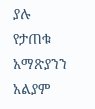ያሉ የታጠቁ አማጽያንን አልያም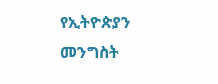የኢትዮጵያን መንግስት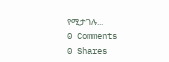የሚታገሉ...
0 Comments
0 Shares